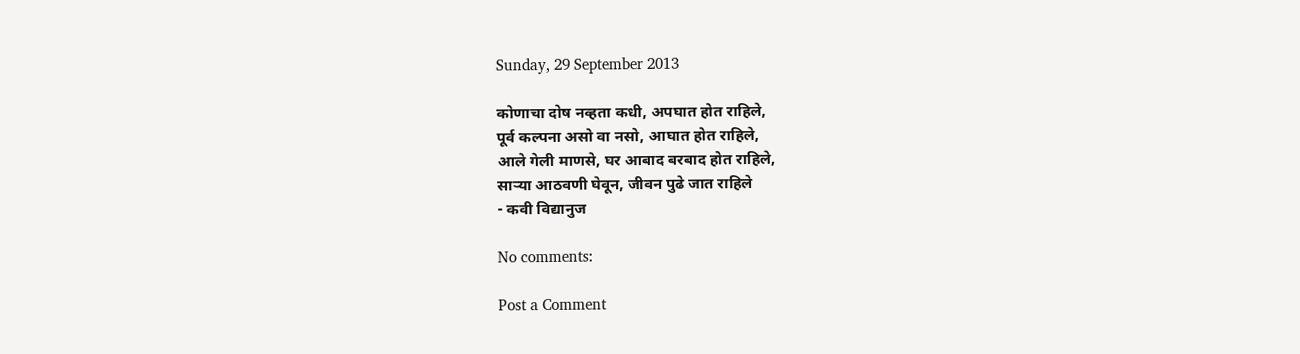Sunday, 29 September 2013

कोणाचा दोष नव्हता कधी, अपघात होत राहिले,
पूर्व कल्पना असो वा नसो, आघात होत राहिले,
आले गेली माणसे, घर आबाद बरबाद होत राहिले,
साऱ्या आठवणी घेवून, जीवन पुढे जात राहिले
- कवी विद्यानुज

No comments:

Post a Comment